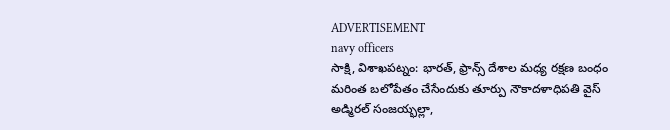ADVERTISEMENT
navy officers
సాక్షి, విశాఖపట్నం: భారత్, ఫ్రాన్స్ దేశాల మధ్య రక్షణ బంధం మరింత బలోపేతం చేసేందుకు తూర్పు నౌకాదళాధిపతి వైస్ అడ్మిరల్ సంజయ్భల్లా,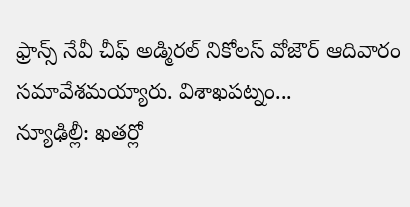ఫ్రాన్స్ నేవీ చీఫ్ అడ్మిరల్ నికోలస్ వోజౌర్ ఆదివారం సమావేశమయ్యారు. విశాఖపట్నం...
న్యూఢిల్లీ: ఖతర్లో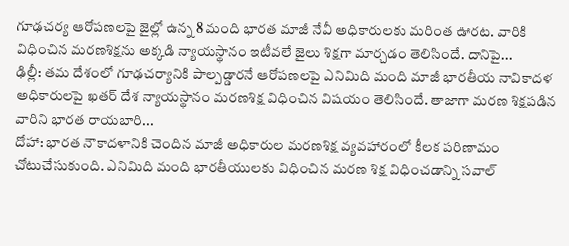గూఢచర్య ఆరోపణలపై జైల్లో ఉన్న 8 మంది భారత మాజీ నేవీ అధికారులకు మరింత ఊరట. వారికి విధించిన మరణశిక్షను అక్కడి న్యాయస్థానం ఇటీవలే జైలు శిక్షగా మార్చడం తెలిసిందే. దానిపై...
ఢిల్లీ: తమ దేశంలో గూఢచర్యానికి పాల్పడ్డారనే ఆరోపణలపై ఎనిమిది మంది మాజీ భారతీయ నావికాదళ అధికారులపై ఖతర్ దేశ న్యాయస్థానం మరణశిక్ష విధించిన విషయం తెలిసిందే. తాజాగా మరణ శిక్షపడిన వారిని భారత రాయబారి...
దోహా: భారత నౌకాదళానికి చెందిన మాజీ అధికారుల మరణశిక్ష వ్యవహారంలో కీలక పరిణామం చోటుచేసుకుంది. ఎనిమిది మంది భారతీయులకు విధించిన మరణ శిక్ష విధించడాన్ని సవాల్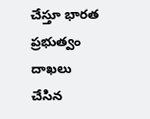చేస్తూ భారత ప్రభుత్వం దాఖలు చేసిన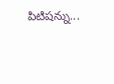పిటిషన్ను...